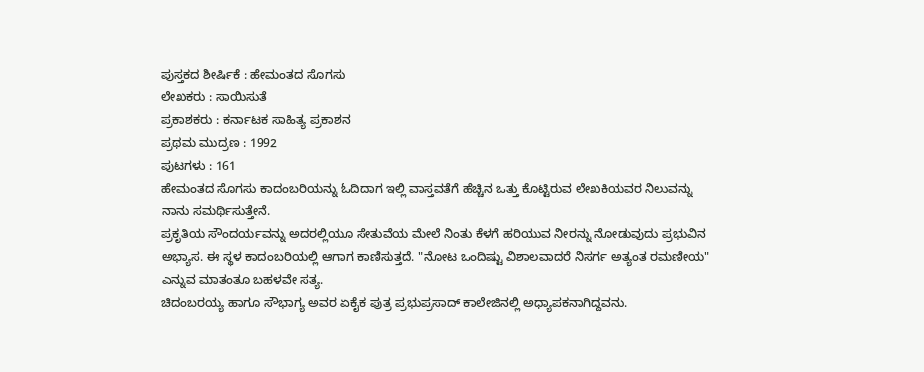ಪುಸ್ತಕದ ಶೀರ್ಷಿಕೆ : ಹೇಮಂತದ ಸೊಗಸು
ಲೇಖಕರು : ಸಾಯಿಸುತೆ
ಪ್ರಕಾಶಕರು : ಕರ್ನಾಟಕ ಸಾಹಿತ್ಯ ಪ್ರಕಾಶನ
ಪ್ರಥಮ ಮುದ್ರಣ : 1992
ಪುಟಗಳು : 161
ಹೇಮಂತದ ಸೊಗಸು ಕಾದಂಬರಿಯನ್ನು ಓದಿದಾಗ ಇಲ್ಲಿ ವಾಸ್ತವತೆಗೆ ಹೆಚ್ಚಿನ ಒತ್ತು ಕೊಟ್ಟಿರುವ ಲೇಖಕಿಯವರ ನಿಲುವನ್ನು ನಾನು ಸಮರ್ಥಿಸುತ್ತೇನೆ.
ಪ್ರಕೃತಿಯ ಸೌಂದರ್ಯವನ್ನು ಅದರಲ್ಲಿಯೂ ಸೇತುವೆಯ ಮೇಲೆ ನಿಂತು ಕೆಳಗೆ ಹರಿಯುವ ನೀರನ್ನು ನೋಡುವುದು ಪ್ರಭುವಿನ ಅಭ್ಯಾಸ. ಈ ಸ್ಥಳ ಕಾದಂಬರಿಯಲ್ಲಿ ಆಗಾಗ ಕಾಣಿಸುತ್ತದೆ. "ನೋಟ ಒಂದಿಷ್ಟು ವಿಶಾಲವಾದರೆ ನಿಸರ್ಗ ಅತ್ಯಂತ ರಮಣೀಯ" ಎನ್ನುವ ಮಾತಂತೂ ಬಹಳವೇ ಸತ್ಯ.
ಚಿದಂಬರಯ್ಯ ಹಾಗೂ ಸೌಭಾಗ್ಯ ಅವರ ಏಕೈಕ ಪುತ್ರ ಪ್ರಭುಪ್ರಸಾದ್ ಕಾಲೇಜಿನಲ್ಲಿ ಅಧ್ಯಾಪಕನಾಗಿದ್ದವನು.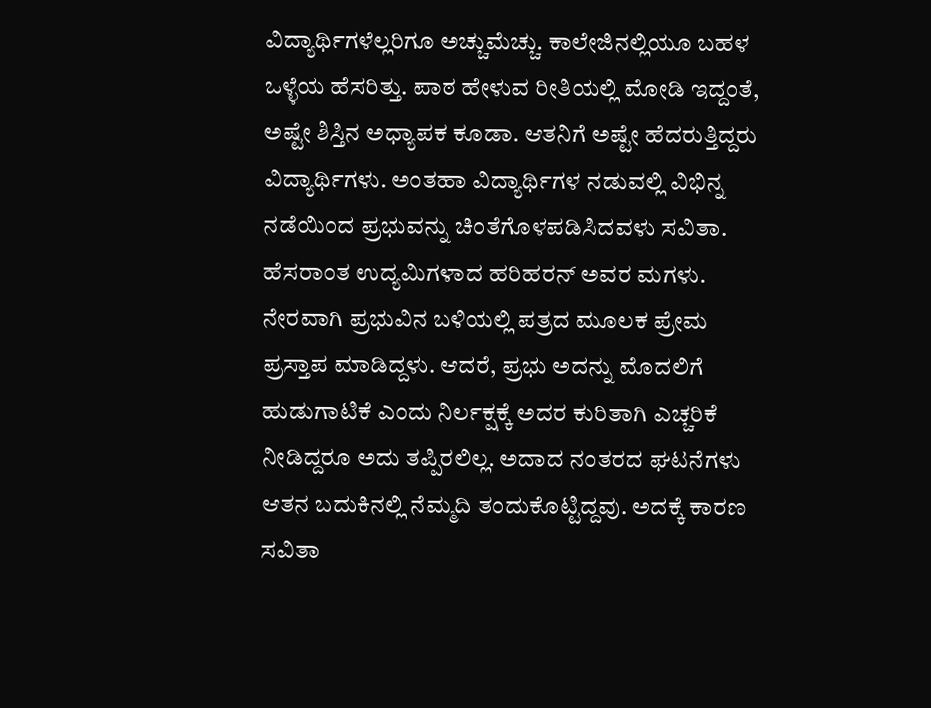ವಿದ್ಯಾರ್ಥಿಗಳೆಲ್ಲರಿಗೂ ಅಚ್ಚುಮೆಚ್ಚು. ಕಾಲೇಜಿನಲ್ಲಿಯೂ ಬಹಳ ಒಳ್ಳೆಯ ಹೆಸರಿತ್ತು. ಪಾಠ ಹೇಳುವ ರೀತಿಯಲ್ಲಿ ಮೋಡಿ ಇದ್ದಂತೆ, ಅಷ್ಟೇ ಶಿಸ್ತಿನ ಅಧ್ಯಾಪಕ ಕೂಡಾ. ಆತನಿಗೆ ಅಷ್ಟೇ ಹೆದರುತ್ತಿದ್ದರು ವಿದ್ಯಾರ್ಥಿಗಳು. ಅಂತಹಾ ವಿದ್ಯಾರ್ಥಿಗಳ ನಡುವಲ್ಲಿ ವಿಭಿನ್ನ ನಡೆಯಿಂದ ಪ್ರಭುವನ್ನು ಚಿಂತೆಗೊಳಪಡಿಸಿದವಳು ಸವಿತಾ.
ಹೆಸರಾಂತ ಉದ್ಯಮಿಗಳಾದ ಹರಿಹರನ್ ಅವರ ಮಗಳು. ನೇರವಾಗಿ ಪ್ರಭುವಿನ ಬಳಿಯಲ್ಲಿ ಪತ್ರದ ಮೂಲಕ ಪ್ರೇಮ ಪ್ರಸ್ತಾಪ ಮಾಡಿದ್ದಳು. ಆದರೆ, ಪ್ರಭು ಅದನ್ನು ಮೊದಲಿಗೆ ಹುಡುಗಾಟಿಕೆ ಎಂದು ನಿರ್ಲಕ್ಷಕ್ಕೆ ಅದರ ಕುರಿತಾಗಿ ಎಚ್ಚರಿಕೆ ನೀಡಿದ್ದರೂ ಅದು ತಪ್ಪಿರಲಿಲ್ಲ. ಅದಾದ ನಂತರದ ಘಟನೆಗಳು ಆತನ ಬದುಕಿನಲ್ಲಿ ನೆಮ್ಮದಿ ತಂದುಕೊಟ್ಟಿದ್ದವು. ಅದಕ್ಕೆ ಕಾರಣ ಸವಿತಾ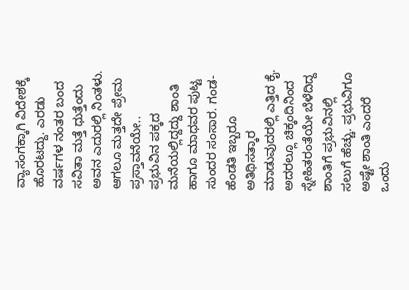ವ್ಯಾಸಂಗಕ್ಕಾಗಿ ವಿದೇಶಕ್ಕೆ ಹೊರಟದ್ದು. ಎರಡು ವರ್ಷಗಳ ನಂತರ ಬಂದ ಸವಿತಾ ಮತ್ತೆ ಧುತ್ತೆಂದು ಅವನ ಎದುರಲ್ಲಿ ನಿಂತಳು. ಆಗಲೂ ಮತ್ತದೇ ಪ್ರೇಮ ಪ್ರಸ್ತಾವನೆಯೇ..
ಪ್ರಭುವಿನ ಪಕ್ಕದ ಮನೆಯಲ್ಲಿದ್ದದ್ದು ಶಾಂತಿ ಹಾಗೂ ಮಾಧವರ ಪುಟ್ಟ ಸುಂದರ ಸಂಸಾರ. ಗಂಡ-ಹೆಂಡತಿ ಇಬ್ಬರೂ ಅತಿಥಿಸತ್ಕಾರ ಮಾಡುವುದರಲ್ಲಿ ಎತ್ತಿದ ಕೈ. ಅದರಲ್ಲೂ ಚಿಕ್ಕಂದಿನಿಂದ ಸ್ನೇಹಿತರಂತೆಯೇ ಬೆಳೆದಿದ್ದ ಶಾಂತಿಗೆ ಪ್ರಭುವಿನಲ್ಲಿ ಸಲುಗೆ ಹೆಚ್ಚು. ಪ್ರಭುವಿಗೂ ಅಷ್ಟೇ ಶಾಂತಿ ಎಂದರೆ ಒಂದು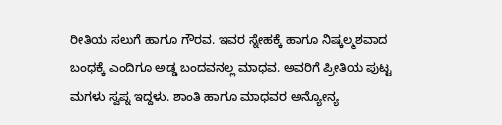ರೀತಿಯ ಸಲುಗೆ ಹಾಗೂ ಗೌರವ. ಇವರ ಸ್ನೇಹಕ್ಕೆ ಹಾಗೂ ನಿಷ್ಕಲ್ಮಶವಾದ ಬಂಧಕ್ಕೆ ಎಂದಿಗೂ ಅಡ್ಡ ಬಂದವನಲ್ಲ ಮಾಧವ. ಅವರಿಗೆ ಪ್ರೀತಿಯ ಪುಟ್ಟ ಮಗಳು ಸ್ವಪ್ನ ಇದ್ದಳು. ಶಾಂತಿ ಹಾಗೂ ಮಾಧವರ ಅನ್ಯೋನ್ಯ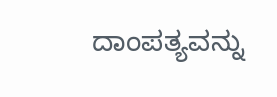ದಾಂಪತ್ಯವನ್ನು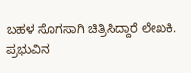ಬಹಳ ಸೊಗಸಾಗಿ ಚಿತ್ರಿಸಿದ್ದಾರೆ ಲೇಖಕಿ.
ಪ್ರಭುವಿನ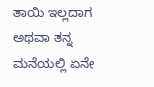ತಾಯಿ ಇಲ್ಲದಾಗ ಅಥವಾ ತನ್ನ ಮನೆಯಲ್ಲಿ ಏನೇ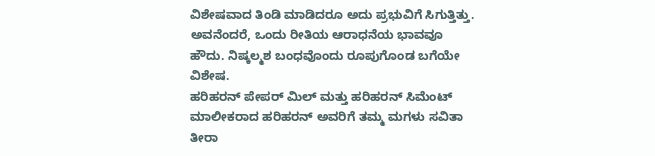ವಿಶೇಷವಾದ ತಿಂಡಿ ಮಾಡಿದರೂ ಅದು ಪ್ರಭುವಿಗೆ ಸಿಗುತ್ತಿತ್ತು. ಅವನೆಂದರೆ, ಒಂದು ರೀತಿಯ ಆರಾಧನೆಯ ಭಾವವೂ ಹೌದು. ನಿಷ್ಕಲ್ಮಶ ಬಂಧವೊಂದು ರೂಪುಗೊಂಡ ಬಗೆಯೇ ವಿಶೇಷ.
ಹರಿಹರನ್ ಪೇಪರ್ ಮಿಲ್ ಮತ್ತು ಹರಿಹರನ್ ಸಿಮೆಂಟ್ ಮಾಲೀಕರಾದ ಹರಿಹರನ್ ಅವರಿಗೆ ತಮ್ಮ ಮಗಳು ಸವಿತಾ ತೀರಾ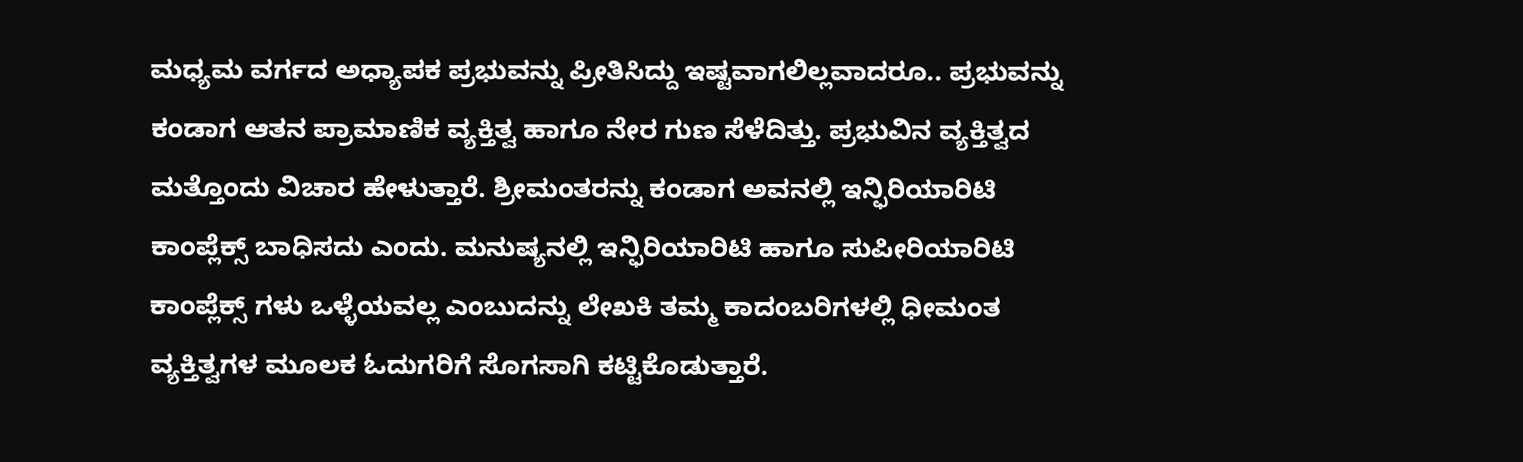ಮಧ್ಯಮ ವರ್ಗದ ಅಧ್ಯಾಪಕ ಪ್ರಭುವನ್ನು ಪ್ರೀತಿಸಿದ್ದು ಇಷ್ಟವಾಗಲಿಲ್ಲವಾದರೂ.. ಪ್ರಭುವನ್ನು ಕಂಡಾಗ ಆತನ ಪ್ರಾಮಾಣಿಕ ವ್ಯಕ್ತಿತ್ವ ಹಾಗೂ ನೇರ ಗುಣ ಸೆಳೆದಿತ್ತು. ಪ್ರಭುವಿನ ವ್ಯಕ್ತಿತ್ವದ ಮತ್ತೊಂದು ವಿಚಾರ ಹೇಳುತ್ತಾರೆ. ಶ್ರೀಮಂತರನ್ನು ಕಂಡಾಗ ಅವನಲ್ಲಿ ಇನ್ಫಿರಿಯಾರಿಟಿ ಕಾಂಪ್ಲೆಕ್ಸ್ ಬಾಧಿಸದು ಎಂದು. ಮನುಷ್ಯನಲ್ಲಿ ಇನ್ಫಿರಿಯಾರಿಟಿ ಹಾಗೂ ಸುಪೀರಿಯಾರಿಟಿ ಕಾಂಪ್ಲೆಕ್ಸ್ ಗಳು ಒಳ್ಳೆಯವಲ್ಲ ಎಂಬುದನ್ನು ಲೇಖಕಿ ತಮ್ಮ ಕಾದಂಬರಿಗಳಲ್ಲಿ ಧೀಮಂತ ವ್ಯಕ್ತಿತ್ವಗಳ ಮೂಲಕ ಓದುಗರಿಗೆ ಸೊಗಸಾಗಿ ಕಟ್ಟಿಕೊಡುತ್ತಾರೆ.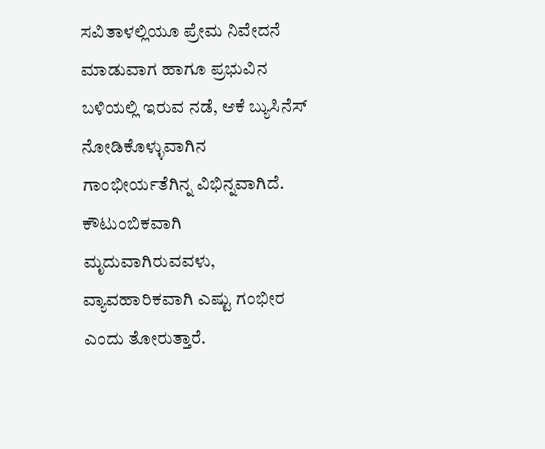ಸವಿತಾಳಲ್ಲಿಯೂ ಪ್ರೇಮ ನಿವೇದನೆ ಮಾಡುವಾಗ ಹಾಗೂ ಪ್ರಭುವಿನ ಬಳಿಯಲ್ಲಿ ಇರುವ ನಡೆ, ಆಕೆ ಬ್ಯುಸಿನೆಸ್ ನೋಡಿಕೊಳ್ಳುವಾಗಿನ ಗಾಂಭೀರ್ಯತೆಗಿನ್ನ ವಿಭಿನ್ನವಾಗಿದೆ. ಕೌಟುಂಬಿಕವಾಗಿ ಮೃದುವಾಗಿರುವವಳು, ವ್ಯಾವಹಾರಿಕವಾಗಿ ಎಷ್ಟು ಗಂಭೀರ ಎಂದು ತೋರುತ್ತಾರೆ.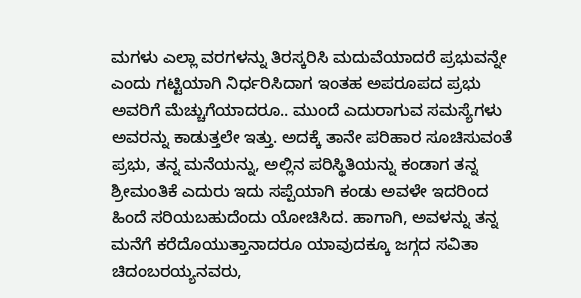ಮಗಳು ಎಲ್ಲಾ ವರಗಳನ್ನು ತಿರಸ್ಕರಿಸಿ ಮದುವೆಯಾದರೆ ಪ್ರಭುವನ್ನೇ ಎಂದು ಗಟ್ಟಿಯಾಗಿ ನಿರ್ಧರಿಸಿದಾಗ ಇಂತಹ ಅಪರೂಪದ ಪ್ರಭು ಅವರಿಗೆ ಮೆಚ್ಚುಗೆಯಾದರೂ.. ಮುಂದೆ ಎದುರಾಗುವ ಸಮಸ್ಯೆಗಳು ಅವರನ್ನು ಕಾಡುತ್ತಲೇ ಇತ್ತು. ಅದಕ್ಕೆ ತಾನೇ ಪರಿಹಾರ ಸೂಚಿಸುವಂತೆ ಪ್ರಭು, ತನ್ನ ಮನೆಯನ್ನು, ಅಲ್ಲಿನ ಪರಿಸ್ಥಿತಿಯನ್ನು ಕಂಡಾಗ ತನ್ನ ಶ್ರೀಮಂತಿಕೆ ಎದುರು ಇದು ಸಪ್ಪೆಯಾಗಿ ಕಂಡು ಅವಳೇ ಇದರಿಂದ ಹಿಂದೆ ಸರಿಯಬಹುದೆಂದು ಯೋಚಿಸಿದ. ಹಾಗಾಗಿ, ಅವಳನ್ನು ತನ್ನ ಮನೆಗೆ ಕರೆದೊಯುತ್ತಾನಾದರೂ ಯಾವುದಕ್ಕೂ ಜಗ್ಗದ ಸವಿತಾ ಚಿದಂಬರಯ್ಯನವರು,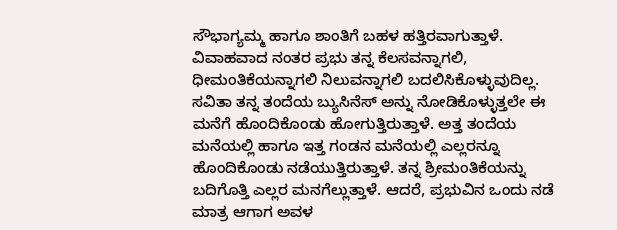ಸೌಭಾಗ್ಯಮ್ಮ ಹಾಗೂ ಶಾಂತಿಗೆ ಬಹಳ ಹತ್ತಿರವಾಗುತ್ತಾಳೆ.
ವಿವಾಹವಾದ ನಂತರ ಪ್ರಭು ತನ್ನ ಕೆಲಸವನ್ನಾಗಲಿ, ಧೀಮಂತಿಕೆಯನ್ನಾಗಲಿ ನಿಲುವನ್ನಾಗಲಿ ಬದಲಿಸಿಕೊಳ್ಳುವುದಿಲ್ಲ. ಸವಿತಾ ತನ್ನ ತಂದೆಯ ಬ್ಯುಸಿನೆಸ್ ಅನ್ನು ನೋಡಿಕೊಳ್ಳುತ್ತಲೇ ಈ ಮನೆಗೆ ಹೊಂದಿಕೊಂಡು ಹೋಗುತ್ತಿರುತ್ತಾಳೆ. ಅತ್ತ ತಂದೆಯ ಮನೆಯಲ್ಲಿ ಹಾಗೂ ಇತ್ತ ಗಂಡನ ಮನೆಯಲ್ಲಿ ಎಲ್ಲರನ್ನೂ ಹೊಂದಿಕೊಂಡು ನಡೆಯುತ್ತಿರುತ್ತಾಳೆ. ತನ್ನ ಶ್ರೀಮಂತಿಕೆಯನ್ನು ಬದಿಗೊತ್ತಿ ಎಲ್ಲರ ಮನಗೆಲ್ಲುತ್ತಾಳೆ. ಆದರೆ, ಪ್ರಭುವಿನ ಒಂದು ನಡೆ ಮಾತ್ರ ಆಗಾಗ ಅವಳ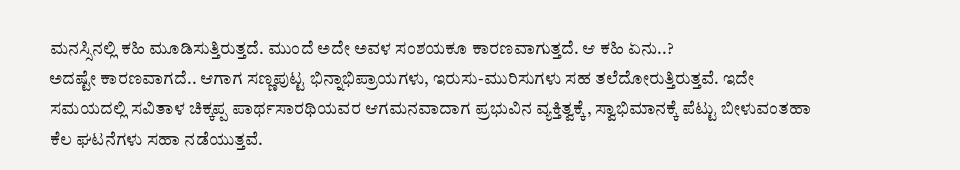ಮನಸ್ಸಿನಲ್ಲಿ ಕಹಿ ಮೂಡಿಸುತ್ತಿರುತ್ತದೆ. ಮುಂದೆ ಅದೇ ಅವಳ ಸಂಶಯಕೂ ಕಾರಣವಾಗುತ್ತದೆ. ಆ ಕಹಿ ಏನು..?
ಅದಷ್ಟೇ ಕಾರಣವಾಗದೆ.. ಆಗಾಗ ಸಣ್ಣಪುಟ್ಟ ಭಿನ್ನಾಭಿಪ್ರಾಯಗಳು, ಇರುಸು-ಮುರಿಸುಗಳು ಸಹ ತಲೆದೋರುತ್ತಿರುತ್ತವೆ. ಇದೇ ಸಮಯದಲ್ಲಿ ಸವಿತಾಳ ಚಿಕ್ಕಪ್ಪ ಪಾರ್ಥಸಾರಥಿಯವರ ಆಗಮನವಾದಾಗ ಪ್ರಭುವಿನ ವ್ಯಕ್ತಿತ್ವಕ್ಕೆ, ಸ್ವಾಭಿಮಾನಕ್ಕೆ ಪೆಟ್ಟು ಬೀಳುವಂತಹಾ ಕೆಲ ಘಟನೆಗಳು ಸಹಾ ನಡೆಯುತ್ತವೆ.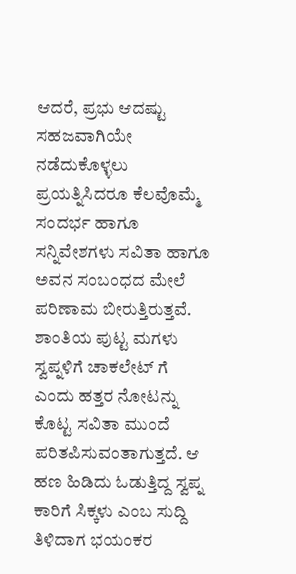ಆದರೆ, ಪ್ರಭು ಆದಷ್ಟು ಸಹಜವಾಗಿಯೇ ನಡೆದುಕೊಳ್ಳಲು ಪ್ರಯತ್ನಿಸಿದರೂ ಕೆಲವೊಮ್ಮೆ ಸಂದರ್ಭ ಹಾಗೂ ಸನ್ನಿವೇಶಗಳು ಸವಿತಾ ಹಾಗೂ ಅವನ ಸಂಬಂಧದ ಮೇಲೆ ಪರಿಣಾಮ ಬೀರುತ್ತಿರುತ್ತವೆ.
ಶಾಂತಿಯ ಪುಟ್ಟ ಮಗಳು ಸ್ವಪ್ನಳಿಗೆ ಚಾಕಲೇಟ್ ಗೆ ಎಂದು ಹತ್ತರ ನೋಟನ್ನು ಕೊಟ್ಟ ಸವಿತಾ ಮುಂದೆ ಪರಿತಪಿಸುವಂತಾಗುತ್ತದೆ. ಆ ಹಣ ಹಿಡಿದು ಓಡುತ್ತಿದ್ದ ಸ್ವಪ್ನ ಕಾರಿಗೆ ಸಿಕ್ಕಳು ಎಂಬ ಸುದ್ದಿ ತಿಳಿದಾಗ ಭಯಂಕರ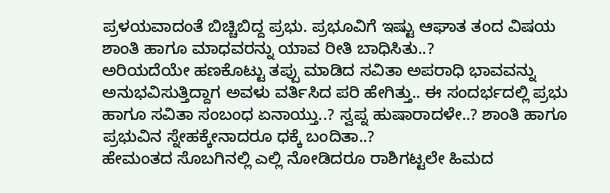ಪ್ರಳಯವಾದಂತೆ ಬಿಚ್ಚಿಬಿದ್ದ ಪ್ರಭು. ಪ್ರಭೂವಿಗೆ ಇಷ್ಟು ಆಘಾತ ತಂದ ವಿಷಯ ಶಾಂತಿ ಹಾಗೂ ಮಾಧವರನ್ನು ಯಾವ ರೀತಿ ಬಾಧಿಸಿತು..?
ಅರಿಯದೆಯೇ ಹಣಕೊಟ್ಟು ತಪ್ಪು ಮಾಡಿದ ಸವಿತಾ ಅಪರಾಧಿ ಭಾವವನ್ನು ಅನುಭವಿಸುತ್ತಿದ್ದಾಗ ಅವಳು ವರ್ತಿಸಿದ ಪರಿ ಹೇಗಿತ್ತು.. ಈ ಸಂದರ್ಭದಲ್ಲಿ ಪ್ರಭು ಹಾಗೂ ಸವಿತಾ ಸಂಬಂಧ ಏನಾಯ್ತು..? ಸ್ವಪ್ನ ಹುಷಾರಾದಳೇ..? ಶಾಂತಿ ಹಾಗೂ ಪ್ರಭುವಿನ ಸ್ನೇಹಕ್ಕೇನಾದರೂ ಧಕ್ಕೆ ಬಂದಿತಾ..?
ಹೇಮಂತದ ಸೊಬಗಿನಲ್ಲಿ ಎಲ್ಲಿ ನೋಡಿದರೂ ರಾಶಿಗಟ್ಟಲೇ ಹಿಮದ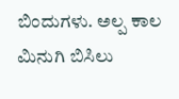ಬಿಂದುಗಳು. ಅಲ್ಪ ಕಾಲ ಮಿನುಗಿ ಬಿಸಿಲು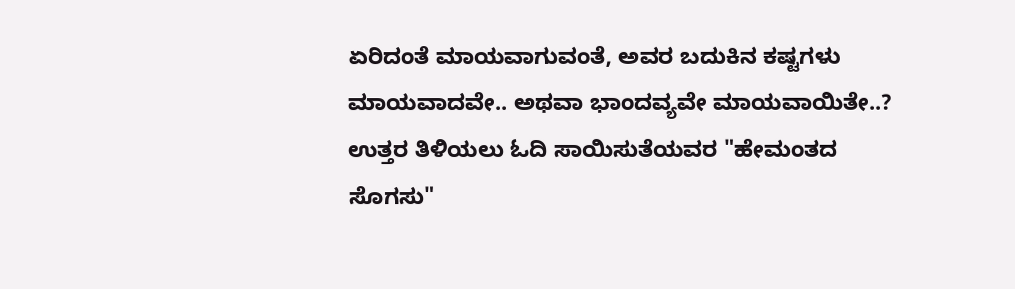ಏರಿದಂತೆ ಮಾಯವಾಗುವಂತೆ, ಅವರ ಬದುಕಿನ ಕಷ್ಟಗಳು ಮಾಯವಾದವೇ.. ಅಥವಾ ಭಾಂದವ್ಯವೇ ಮಾಯವಾಯಿತೇ..? ಉತ್ತರ ತಿಳಿಯಲು ಓದಿ ಸಾಯಿಸುತೆಯವರ "ಹೇಮಂತದ ಸೊಗಸು"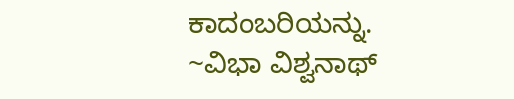ಕಾದಂಬರಿಯನ್ನು.
~ವಿಭಾ ವಿಶ್ವನಾಥ್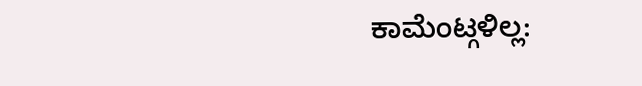ಕಾಮೆಂಟ್ಗಳಿಲ್ಲ: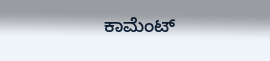ಕಾಮೆಂಟ್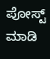ಪೋಸ್ಟ್ ಮಾಡಿ